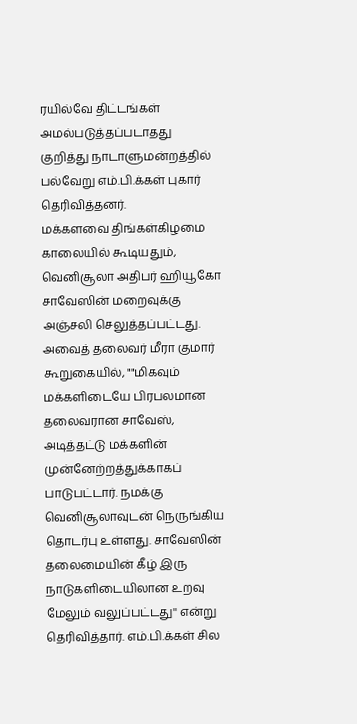ரயில்வே திட்டங்கள் அமல்படுத்தப்படாதது குறித்து நாடாளுமன்றத்தில் பல்வேறு எம்.பி.க்கள் புகார் தெரிவித்தனர்.
மக்களவை திங்கள்கிழமை காலையில் கூடியதும், வெனிசூலா அதிபர் ஹியூகோ சாவேஸின் மறைவுக்கு அஞ்சலி செலுத்தப்பட்டது. அவைத் தலைவர் மீரா குமார் கூறுகையில், ""மிகவும் மக்களிடையே பிரபலமான தலைவரான சாவேஸ், அடித்தட்டு மக்களின் முன்னேற்றத்துக்காகப் பாடுபட்டார். நமக்கு வெனிசூலாவுடன் நெருங்கிய தொடர்பு உள்ளது. சாவேஸின் தலைமையின் கீழ் இரு நாடுகளிடையிலான உறவு மேலும் வலுப்பட்டது'' என்று தெரிவித்தார். எம்.பி.க்கள் சில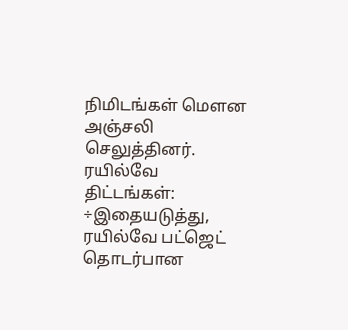நிமிடங்கள் மௌன அஞ்சலி செலுத்தினர்.
ரயில்வே திட்டங்கள்: ÷இதையடுத்து, ரயில்வே பட்ஜெட் தொடர்பான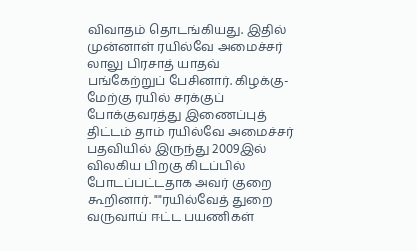விவாதம் தொடங்கியது. இதில் முன்னாள் ரயில்வே அமைச்சர் லாலு பிரசாத் யாதவ் பங்கேற்றுப் பேசினார். கிழக்கு-மேற்கு ரயில் சரக்குப் போக்குவரத்து இணைப்புத் திட்டம் தாம் ரயில்வே அமைச்சர் பதவியில் இருந்து 2009இல் விலகிய பிறகு கிடப்பில் போடப்பட்டதாக அவர் குறை கூறினார். ""ரயில்வேத் துறை வருவாய் ஈட்ட பயணிகள்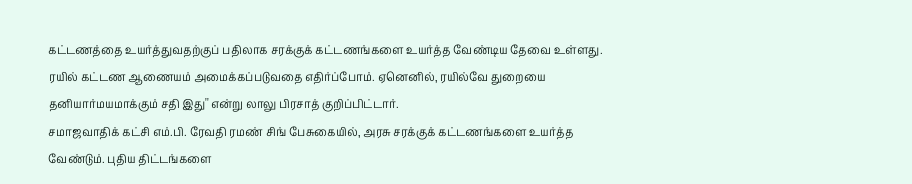கட்டணத்தை உயர்த்துவதற்குப் பதிலாக சரக்குக் கட்டணங்களை உயர்த்த வேண்டிய தேவை உள்ளது. ரயில் கட்டண ஆணையம் அமைக்கப்படுவதை எதிர்ப்போம். ஏனெனில், ரயில்வே துறையை தனியார்மயமாக்கும் சதி இது'' என்று லாலு பிரசாத் குறிப்பிட்டார்.
சமாஜவாதிக் கட்சி எம்.பி. ரேவதி ரமண் சிங் பேசுகையில், அரசு சரக்குக் கட்டணங்களை உயர்த்த வேண்டும். புதிய திட்டங்களை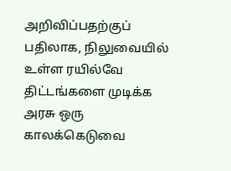அறிவிப்பதற்குப் பதிலாக, நிலுவையில் உள்ள ரயில்வே திட்டங்களை முடிக்க அரசு ஒரு காலக்கெடுவை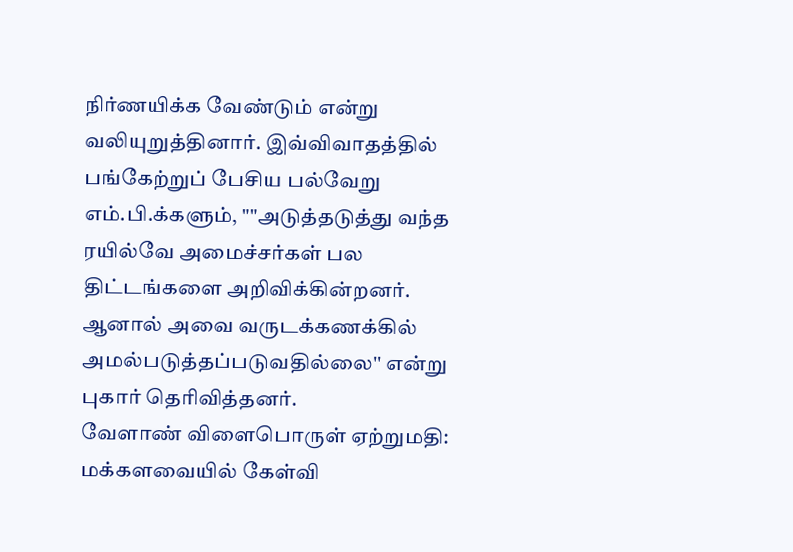நிர்ணயிக்க வேண்டும் என்று வலியுறுத்தினார். இவ்விவாதத்தில் பங்கேற்றுப் பேசிய பல்வேறு எம்.பி.க்களும், ""அடுத்தடுத்து வந்த ரயில்வே அமைச்சர்கள் பல திட்டங்களை அறிவிக்கின்றனர். ஆனால் அவை வருடக்கணக்கில் அமல்படுத்தப்படுவதில்லை'' என்று புகார் தெரிவித்தனர்.
வேளாண் விளைபொருள் ஏற்றுமதி: மக்களவையில் கேள்வி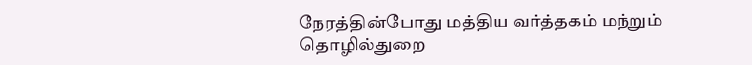நேரத்தின்போது மத்திய வர்த்தகம் மந்றும் தொழில்துறை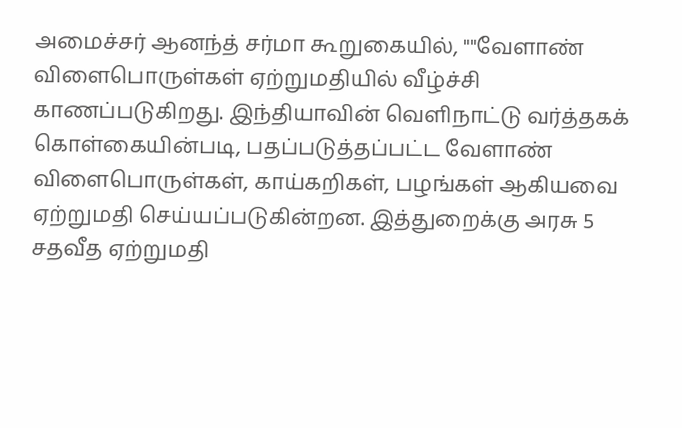அமைச்சர் ஆனந்த் சர்மா கூறுகையில், ""வேளாண் விளைபொருள்கள் ஏற்றுமதியில் வீழ்ச்சி காணப்படுகிறது. இந்தியாவின் வெளிநாட்டு வர்த்தகக் கொள்கையின்படி, பதப்படுத்தப்பட்ட வேளாண் விளைபொருள்கள், காய்கறிகள், பழங்கள் ஆகியவை ஏற்றுமதி செய்யப்படுகின்றன. இத்துறைக்கு அரசு 5 சதவீத ஏற்றுமதி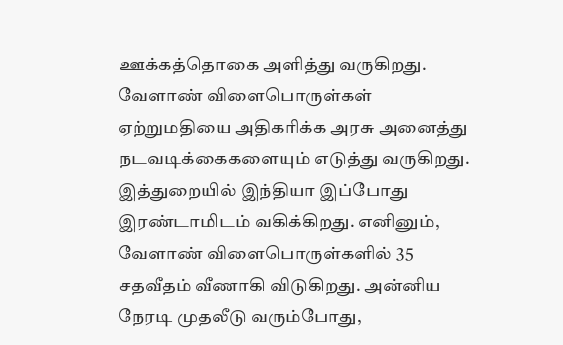ஊக்கத்தொகை அளித்து வருகிறது. வேளாண் விளைபொருள்கள் ஏற்றுமதியை அதிகரிக்க அரசு அனைத்து நடவடிக்கைகளையும் எடுத்து வருகிறது. இத்துறையில் இந்தியா இப்போது இரண்டாமிடம் வகிக்கிறது. எனினும், வேளாண் விளைபொருள்களில் 35 சதவீதம் வீணாகி விடுகிறது. அன்னிய நேரடி முதலீடு வரும்போது,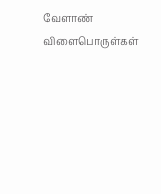வேளாண் விளைபொருள்கள்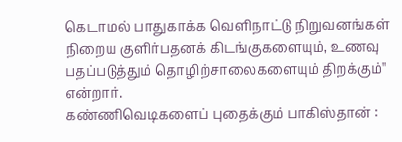கெடாமல் பாதுகாக்க வெளிநாட்டு நிறுவனங்கள் நிறைய குளிர்பதனக் கிடங்குகளையும், உணவு பதப்படுத்தும் தொழிற்சாலைகளையும் திறக்கும்'' என்றார்.
கண்ணிவெடிகளைப் புதைக்கும் பாகிஸ்தான் :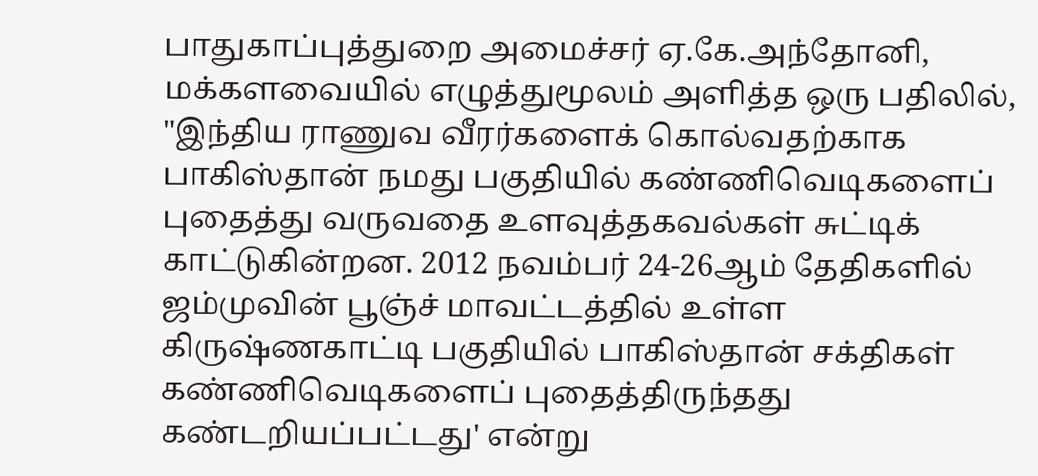பாதுகாப்புத்துறை அமைச்சர் ஏ.கே.அந்தோனி, மக்களவையில் எழுத்துமூலம் அளித்த ஒரு பதிலில், "இந்திய ராணுவ வீரர்களைக் கொல்வதற்காக பாகிஸ்தான் நமது பகுதியில் கண்ணிவெடிகளைப் புதைத்து வருவதை உளவுத்தகவல்கள் சுட்டிக் காட்டுகின்றன. 2012 நவம்பர் 24-26ஆம் தேதிகளில் ஜம்முவின் பூஞ்ச் மாவட்டத்தில் உள்ள கிருஷ்ணகாட்டி பகுதியில் பாகிஸ்தான் சக்திகள் கண்ணிவெடிகளைப் புதைத்திருந்தது கண்டறியப்பட்டது' என்று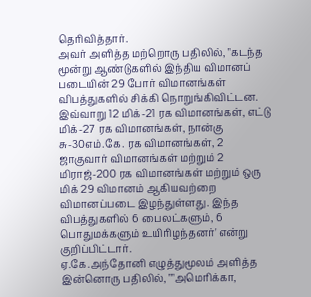தெரிவித்தார்.
அவர் அளித்த மற்றொரு பதிலில், "கடந்த மூன்று ஆண்டுகளில் இந்திய விமானப் படையின் 29 போர் விமானங்கள் விபத்துகளில் சிக்கி நொறுங்கிவிட்டன. இவ்வாறு 12 மிக்-21 ரக விமானங்கள், எட்டு மிக்-27 ரக விமானங்கள், நான்கு சு-30எம்.கே. ரக விமானங்கள், 2 ஜாகுவார் விமானங்கள் மற்றும் 2 மிராஜ்-200 ரக விமானங்கள் மற்றும் ஒரு மிக் 29 விமானம் ஆகியவற்றை விமானப்படை இழந்துள்ளது. இந்த விபத்துகளில் 6 பைலட்களும், 6 பொதுமக்களும் உயிரிழந்தனர்' என்று குறிப்பிட்டார்.
ஏ.கே.அந்தோனி எழுத்துமூலம் அளித்த இன்னொரு பதிலில், ""அமெரிக்கா,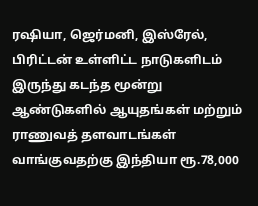ரஷியா, ஜெர்மனி, இஸ்ரேல், பிரிட்டன் உள்ளிட்ட நாடுகளிடம் இருந்து கடந்த மூன்று ஆண்டுகளில் ஆயுதங்கள் மற்றும் ராணுவத் தளவாடங்கள் வாங்குவதற்கு இந்தியா ரூ.78,000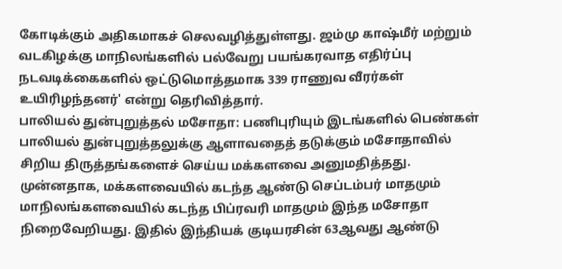கோடிக்கும் அதிகமாகச் செலவழித்துள்ளது. ஜம்மு காஷ்மீர் மற்றும் வடகிழக்கு மாநிலங்களில் பல்வேறு பயங்கரவாத எதிர்ப்பு நடவடிக்கைகளில் ஒட்டுமொத்தமாக 339 ராணுவ வீரர்கள் உயிரிழந்தனர்' என்று தெரிவித்தார்.
பாலியல் துன்புறுத்தல் மசோதா: பணிபுரியும் இடங்களில் பெண்கள் பாலியல் துன்புறுத்தலுக்கு ஆளாவதைத் தடுக்கும் மசோதாவில் சிறிய திருத்தங்களைச் செய்ய மக்களவை அனுமதித்தது. முன்னதாக, மக்களவையில் கடந்த ஆண்டு செப்டம்பர் மாதமும் மாநிலங்களவையில் கடந்த பிப்ரவரி மாதமும் இந்த மசோதா நிறைவேறியது. இதில் இந்தியக் குடியரசின் 63ஆவது ஆண்டு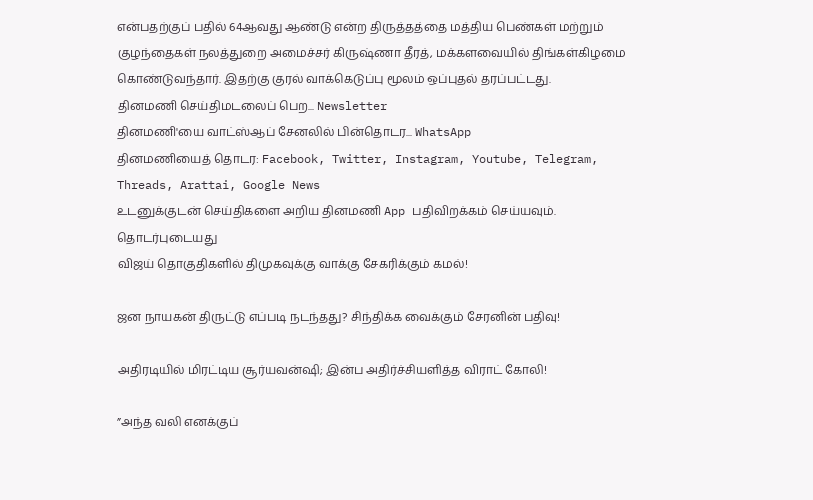என்பதற்குப் பதில் 64ஆவது ஆண்டு என்ற திருத்தத்தை மத்திய பெண்கள் மற்றும் குழந்தைகள் நலத்துறை அமைச்சர் கிருஷ்ணா தீரத், மக்களவையில் திங்கள்கிழமை கொண்டுவந்தார். இதற்கு குரல் வாக்கெடுப்பு மூலம் ஒப்புதல் தரப்பட்டது.
தினமணி செய்திமடலைப் பெற... Newsletter
தினமணி'யை வாட்ஸ்ஆப் சேனலில் பின்தொடர... WhatsApp
தினமணியைத் தொடர: Facebook, Twitter, Instagram, Youtube, Telegram, Threads, Arattai, Google News
உடனுக்குடன் செய்திகளை அறிய தினமணி App பதிவிறக்கம் செய்யவும்.
தொடர்புடையது
விஜய் தொகுதிகளில் திமுகவுக்கு வாக்கு சேகரிக்கும் கமல்!

ஜன நாயகன் திருட்டு எப்படி நடந்தது? சிந்திக்க வைக்கும் சேரனின் பதிவு!

அதிரடியில் மிரட்டிய சூர்யவன்ஷி; இன்ப அதிர்ச்சியளித்த விராட் கோலி!

”அந்த வலி எனக்குப்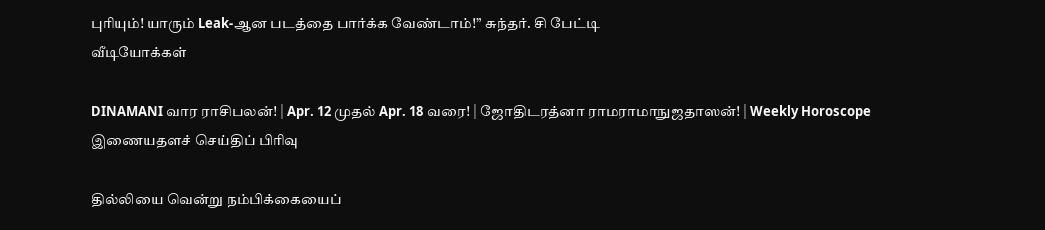புரியும்! யாரும் Leak-ஆன படத்தை பார்க்க வேண்டாம்!” சுந்தர். சி பேட்டி
வீடியோக்கள்

DINAMANI வார ராசிபலன்! | Apr. 12 முதல் Apr. 18 வரை! | ஜோதிடரத்னா ராமராமாநுஜதாஸன்! | Weekly Horoscope
இணையதளச் செய்திப் பிரிவு

தில்லியை வென்று நம்பிக்கையைப்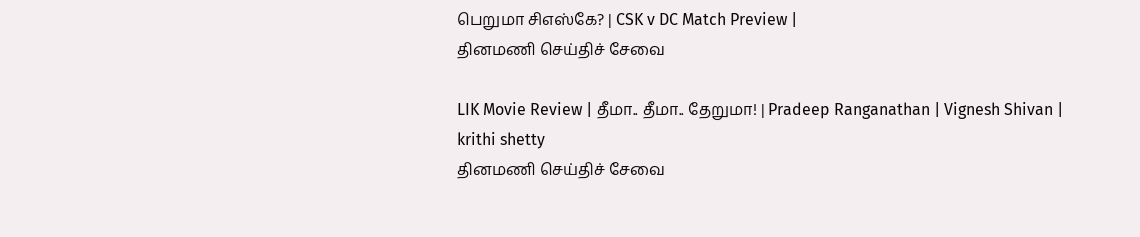பெறுமா சிஎஸ்கே? | CSK v DC Match Preview |
தினமணி செய்திச் சேவை

LIK Movie Review | தீமா.. தீமா.. தேறுமா! | Pradeep Ranganathan | Vignesh Shivan | krithi shetty
தினமணி செய்திச் சேவை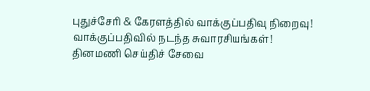புதுச்சேரி & கேரளத்தில் வாக்குப்பதிவு நிறைவு! வாக்குப்பதிவில் நடந்த சுவாரசியங்கள்!
தினமணி செய்திச் சேவை